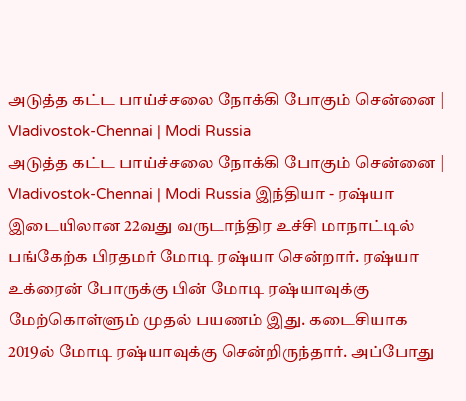அடுத்த கட்ட பாய்ச்சலை நோக்கி போகும் சென்னை | Vladivostok-Chennai | Modi Russia
அடுத்த கட்ட பாய்ச்சலை நோக்கி போகும் சென்னை | Vladivostok-Chennai | Modi Russia இந்தியா - ரஷ்யா இடையிலான 22வது வருடாந்திர உச்சி மாநாட்டில் பங்கேற்க பிரதமர் மோடி ரஷ்யா சென்றார். ரஷ்யா உக்ரைன் போருக்கு பின் மோடி ரஷ்யாவுக்கு மேற்கொள்ளும் முதல் பயணம் இது. கடைசியாக 2019ல் மோடி ரஷ்யாவுக்கு சென்றிருந்தார். அப்போது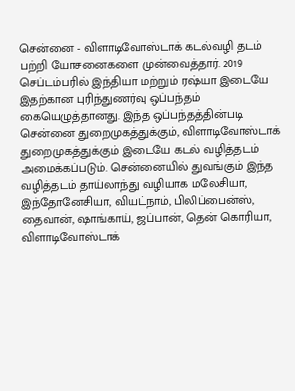சென்னை - விளாடிவோஸ்டாக் கடல்வழி தடம் பற்றி யோசனைகளை முன்வைத்தார். 2019 செப்டம்பரில் இந்தியா மற்றும் ரஷ்யா இடையே இதற்கான புரிந்துணர்வு ஒப்பந்தம் கையெழுத்தானது. இந்த ஒப்பந்தத்தின்படி சென்னை துறைமுகத்துக்கும், விளாடிவோஸ்டாக் துறைமுகத்துக்கும் இடையே கடல் வழித்தடம் அமைக்கப்படும். சென்னையில் துவங்கும் இந்த வழித்தடம் தாய்லாந்து வழியாக மலேசியா, இந்தோனேசியா, வியட்நாம், பிலிப்பைன்ஸ், தைவான், ஷாங்காய், ஜப்பான், தென் கொரியா, விளாடிவோஸ்டாக்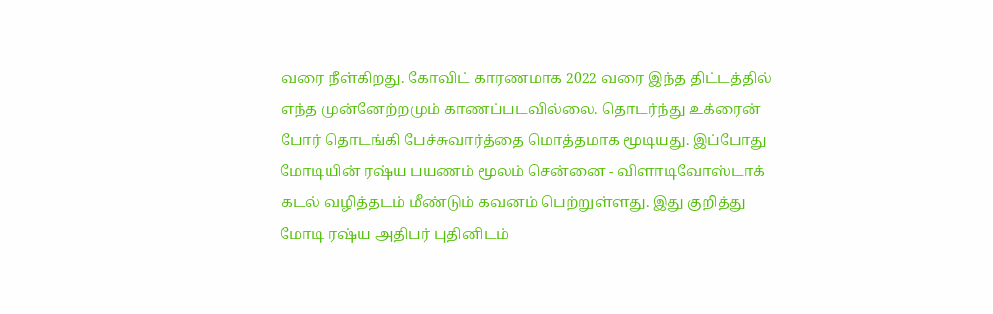வரை நீள்கிறது. கோவிட் காரணமாக 2022 வரை இந்த திட்டத்தில் எந்த முன்னேற்றமும் காணப்படவில்லை. தொடர்ந்து உக்ரைன் போர் தொடங்கி பேச்சுவார்த்தை மொத்தமாக மூடியது. இப்போது மோடியின் ரஷ்ய பயணம் மூலம் சென்னை - விளாடிவோஸ்டாக் கடல் வழித்தடம் மீண்டும் கவனம் பெற்றுள்ளது. இது குறித்து மோடி ரஷ்ய அதிபர் புதினிடம்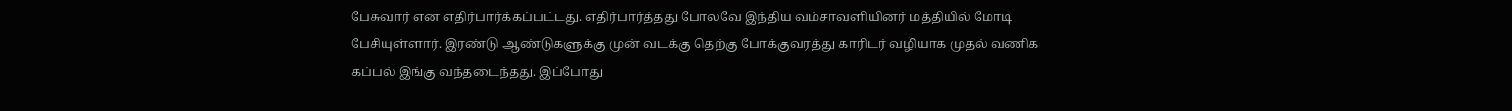பேசுவார் என எதிர்பார்க்கப்பட்டது. எதிர்பார்த்தது போலவே இந்திய வம்சாவளியினர் மத்தியில் மோடி பேசியுள்ளார். இரண்டு ஆண்டுகளுக்கு முன் வடக்கு தெற்கு போக்குவரத்து காரிடர் வழியாக முதல் வணிக கப்பல் இங்கு வந்தடைந்தது. இப்போது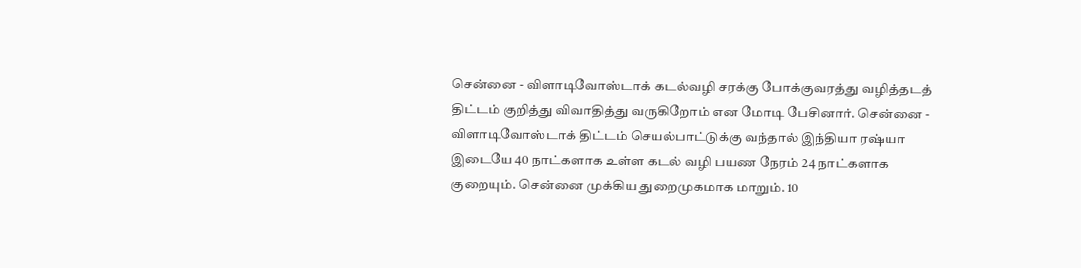சென்னை - விளாடிவோஸ்டாக் கடல்வழி சரக்கு போக்குவரத்து வழித்தடத் திட்டம் குறித்து விவாதித்து வருகிறோம் என மோடி பேசினார். சென்னை - விளாடிவோஸ்டாக் திட்டம் செயல்பாட்டுக்கு வந்தால் இந்தியா ரஷ்யா இடையே 40 நாட்களாக உள்ள கடல் வழி பயண நேரம் 24 நாட்களாக குறையும். சென்னை முக்கிய துறைமுகமாக மாறும். 10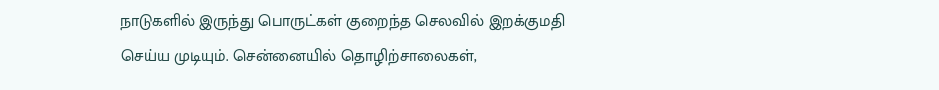நாடுகளில் இருந்து பொருட்கள் குறைந்த செலவில் இறக்குமதி செய்ய முடியும். சென்னையில் தொழிற்சாலைகள்,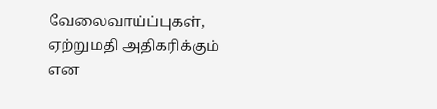வேலைவாய்ப்புகள், ஏற்றுமதி அதிகரிக்கும் என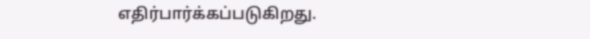எதிர்பார்க்கப்படுகிறது.